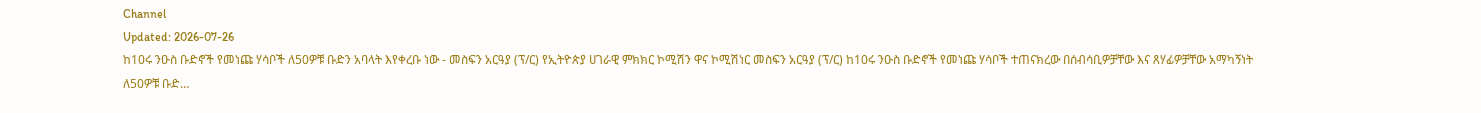Channel
Updated: 2026-07-26
ከ10ሩ ንዑስ ቡድኖች የመነጩ ሃሳቦች ለ50ዎቹ ቡድን አባላት እየቀረቡ ነው - መስፍን አርዓያ (ፕ/ር) የኢትዮጵያ ሀገራዊ ምክክር ኮሚሽን ዋና ኮሚሽነር መስፍን አርዓያ (ፕ/ር) ከ10ሩ ንዑስ ቡድኖች የመነጩ ሃሳቦች ተጠናክረው በሰብሳቢዎቻቸው እና ጸሃፊዎቻቸው አማካኝነት ለ50ዎቹ ቡድ…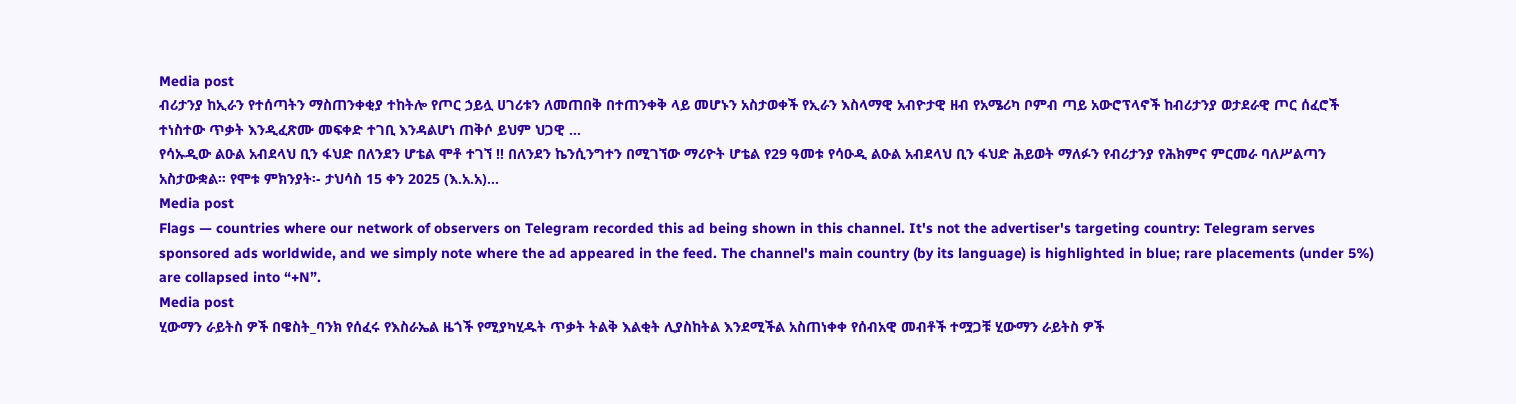Media post
ብሪታንያ ከኢራን የተሰጣትን ማስጠንቀቂያ ተከትሎ የጦር ኃይሏ ሀገሪቱን ለመጠበቅ በተጠንቀቅ ላይ መሆኑን አስታወቀች የኢራን እስላማዊ አብዮታዊ ዘብ የአሜሪካ ቦምብ ጣይ አውሮፕላኖች ከብሪታንያ ወታደራዊ ጦር ሰፈሮች ተነስተው ጥቃት እንዲፈጽሙ መፍቀድ ተገቢ እንዳልሆነ ጠቅሶ ይህም ህጋዊ …
የሳኡዲው ልዑል አብደላህ ቢን ፋህድ በለንደን ሆቴል ሞቶ ተገኘ !! በለንደን ኬንሲንግተን በሚገኘው ማሪዮት ሆቴል የ29 ዓመቱ የሳዑዲ ልዑል አብደላህ ቢን ፋህድ ሕይወት ማለፉን የብሪታንያ የሕክምና ምርመራ ባለሥልጣን አስታውቋል። የሞቱ ምክንያት፡- ታህሳስ 15 ቀን 2025 (እ.አ.አ)…
Media post
Flags — countries where our network of observers on Telegram recorded this ad being shown in this channel. It's not the advertiser's targeting country: Telegram serves sponsored ads worldwide, and we simply note where the ad appeared in the feed. The channel's main country (by its language) is highlighted in blue; rare placements (under 5%) are collapsed into “+N”.
Media post
ሂውማን ራይትስ ዎች በዌስት_ባንክ የሰፈሩ የእስራኤል ዜጎች የሚያካሂዱት ጥቃት ትልቅ እልቂት ሊያስከትል እንደሚችል አስጠነቀቀ የሰብአዊ መብቶች ተሟጋቹ ሂውማን ራይትስ ዎች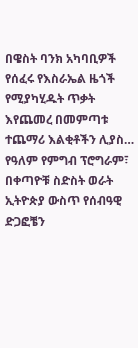በዌስት ባንክ አካባቢዎች የሰፈሩ የእስራኤል ዜጎች የሚያካሂዱት ጥቃት እየጨመረ በመምጣቱ ተጨማሪ እልቂቶችን ሊያስ…
የዓለም የምግብ ፕሮግራም፣ በቀጣዮቹ ስድስት ወራት ኢትዮጵያ ውስጥ የሰብዓዊ ድጋፎቼን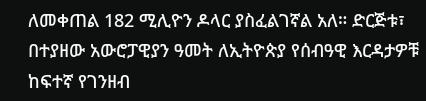ለመቀጠል 182 ሚሊዮን ዶላር ያስፈልገኛል አለ። ድርጅቱ፣ በተያዘው አውሮፓዊያን ዓመት ለኢትዮጵያ የሰብዓዊ እርዳታዎቹ ከፍተኛ የገንዘብ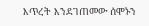እጥረት እንደገጠመው ሰሞኑን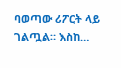ባወጣው ሪፖርት ላይ ገልጧል። እስከ…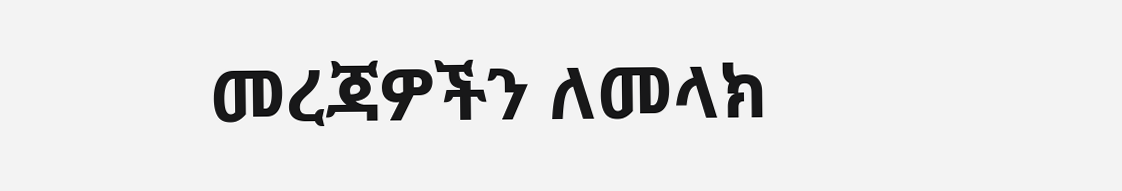መረጃዎችን ለመላክ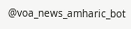@voa_news_amharic_bot